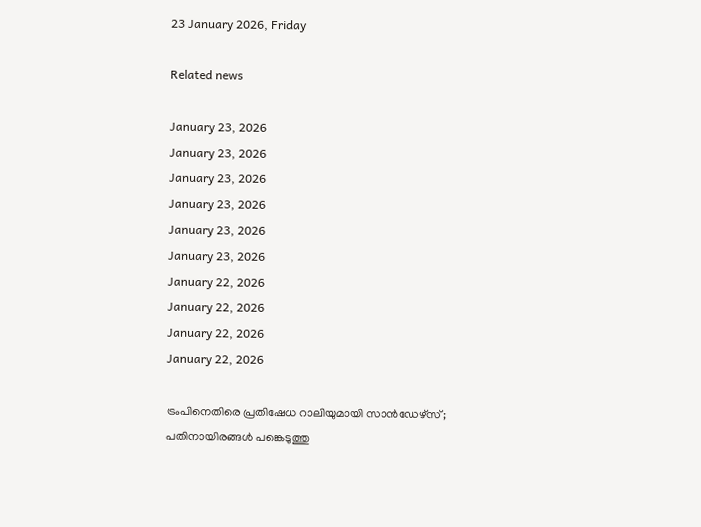23 January 2026, Friday

Related news

January 23, 2026
January 23, 2026
January 23, 2026
January 23, 2026
January 23, 2026
January 23, 2026
January 22, 2026
January 22, 2026
January 22, 2026
January 22, 2026

ട്രംപിനെതിരെ പ്രതിഷേധ റാലിയുമായി സാന്‍ഡേഴ്സ്; പതിനായിരങ്ങള്‍ പങ്കെടുത്തു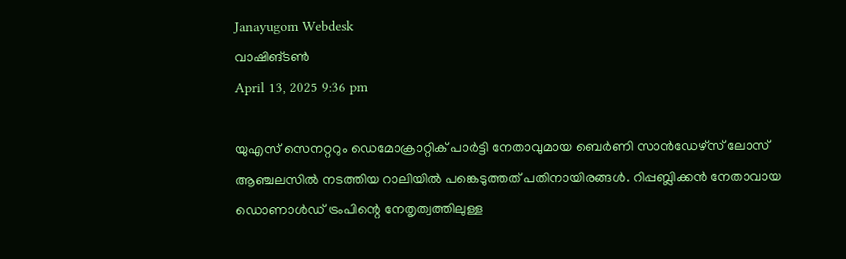Janayugom Webdesk
വാഷിങ്ടണ്‍
April 13, 2025 9:36 pm

യുഎസ് സെനറ്ററും ഡെമോക്രാറ്റിക് പാര്‍ട്ടി നേതാവുമായ ബെര്‍ണി സാന്‍ഡേഴ്സ് ലോസ് ആഞ്ചലസില്‍ നടത്തിയ റാലിയില്‍ പങ്കെടുത്തത് പതിനായിരങ്ങള്‍. റിപ്പബ്ലിക്കന്‍ നേതാവായ ഡൊണാള്‍ഡ് ട്രംപിന്റെ നേതൃത്വത്തിലുള്ള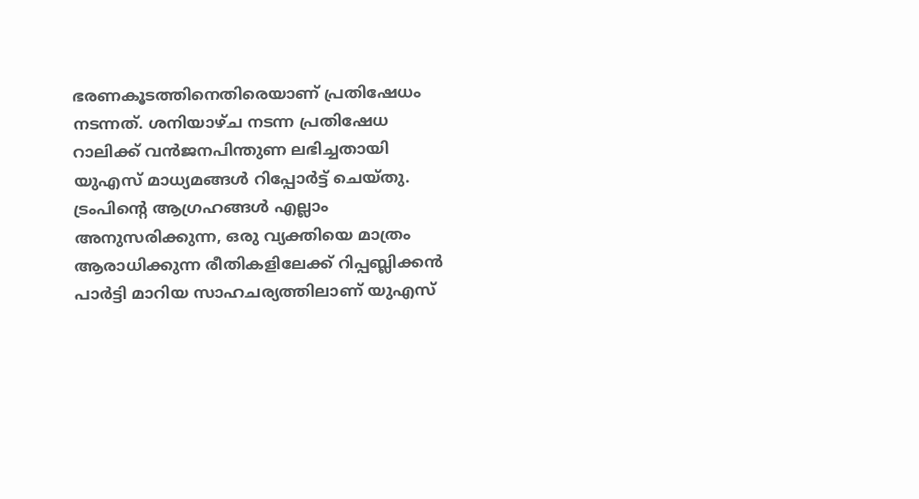ഭരണകൂടത്തിനെതിരെയാണ് പ്രതിഷേധം നടന്നത്. ശനിയാഴ്ച നടന്ന പ്രതിഷേധ റാലിക്ക് വന്‍ജനപിന്തുണ ലഭിച്ചതായി യുഎസ് മാധ്യമങ്ങള്‍ റിപ്പോര്‍ട്ട് ചെയ്തു. ട്രംപിന്റെ ആഗ്രഹങ്ങള്‍ എല്ലാം അനുസരിക്കുന്ന, ഒരു വ്യക്തിയെ മാത്രം ആരാധിക്കുന്ന രീതികളിലേക്ക് റിപ്പബ്ലിക്കന്‍ പാര്‍ട്ടി മാറിയ സാഹചര്യത്തിലാണ് യുഎസ്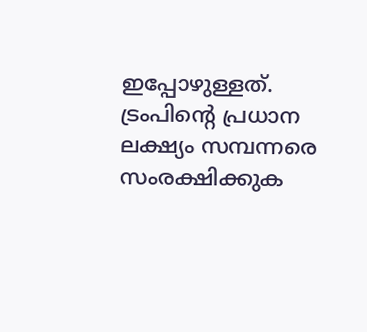ഇപ്പോഴുള്ളത്. ട്രംപിന്റെ പ്രധാന ലക്ഷ്യം സമ്പന്നരെ സംരക്ഷിക്കുക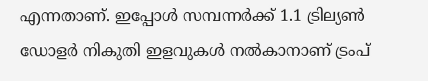എന്നതാണ്. ഇപ്പോള്‍ സമ്പന്നര്‍ക്ക് 1.1 ട്രില്യണ്‍ ഡോളര്‍ നികുതി ഇളവുകള്‍ നല്‍കാനാണ് ട്രംപ്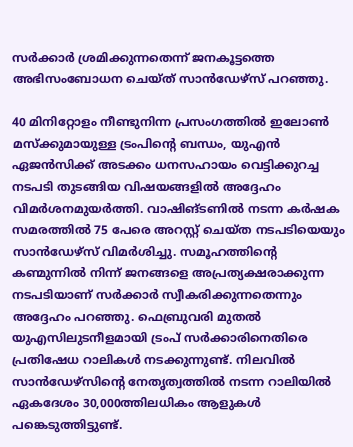സര്‍ക്കാര്‍ ശ്രമിക്കുന്നതെന്ന് ജനകൂട്ടത്തെ അഭിസംബോധന ചെയ്ത് സാന്‍ഡേഴ്സ് പറഞ്ഞു.

40 മിനിറ്റോളം നീണ്ടുനിന്ന പ്രസംഗത്തില്‍ ഇലോണ്‍ മസ്‌ക്കുമായുള്ള ട്രംപിന്റെ ബന്ധം, യുഎന്‍ ഏജന്‍സിക്ക് അടക്കം ധനസഹായം വെട്ടിക്കുറച്ച നടപടി തുടങ്ങിയ വിഷയങ്ങളില്‍ അദ്ദേഹം വിമര്‍ശനമുയര്‍ത്തി. വാഷിങ്ടണില്‍ നടന്ന കര്‍ഷക സമരത്തില്‍ 75 പേരെ അറസ്റ്റ് ചെയ്ത നടപടിയെയും സാന്‍ഡേഴ്സ് വിമര്‍ശിച്ചു. സമൂഹത്തിന്റെ കണ്മുന്നില്‍ നിന്ന് ജനങ്ങളെ അപ്രത്യക്ഷരാക്കുന്ന നടപടിയാണ് സര്‍ക്കാര്‍ സ്വീകരിക്കുന്നതെന്നും അദ്ദേഹം പറഞ്ഞു. ഫെബ്രുവരി മുതല്‍ യുഎസിലുടനീളമായി ട്രംപ് സര്‍ക്കാരിനെതിരെ പ്രതിഷേധ റാലികള്‍ നടക്കുന്നുണ്ട്. നിലവില്‍ സാന്‍ഡേഴ്‌സിന്റെ നേതൃത്വത്തില്‍ നടന്ന റാലിയില്‍ ഏകദേശം 30,000ത്തിലധികം ആളുകള്‍ പങ്കെടുത്തിട്ടുണ്ട്.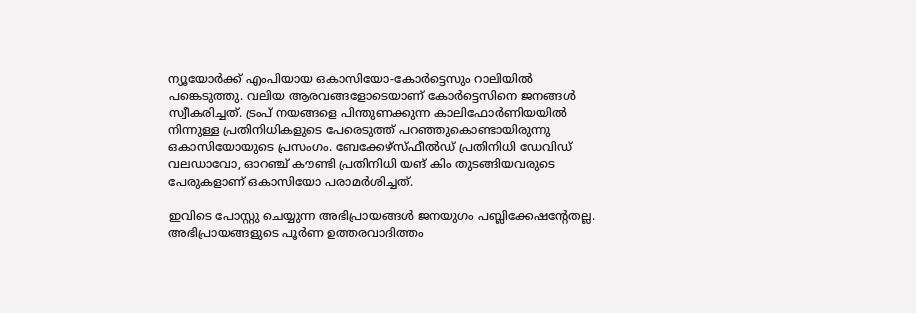ന്യൂയോര്‍ക്ക് എംപിയായ ഒകാസിയോ-കോര്‍ട്ടെസും റാലിയില്‍ പങ്കെടുത്തു. വലിയ ആരവങ്ങളോടെയാണ് കോര്‍ട്ടെസിനെ ജനങ്ങള്‍ സ്വീകരിച്ചത്. ട്രംപ് നയങ്ങളെ പിന്തുണക്കുന്ന കാലിഫോര്‍ണിയയില്‍ നിന്നുള്ള പ്രതിനിധികളുടെ പേരെടുത്ത് പറഞ്ഞുകൊണ്ടായിരുന്നു ഒകാസിയോയുടെ പ്രസംഗം. ബേക്കേഴ്സ്ഫീല്‍ഡ് പ്രതിനിധി ഡേവിഡ് വലഡാവോ, ഓറഞ്ച് കൗണ്ടി പ്രതിനിധി യങ് കിം തുടങ്ങിയവരുടെ പേരുകളാണ് ഒകാസിയോ പരാമര്‍ശിച്ചത്.

ഇവിടെ പോസ്റ്റു ചെയ്യുന്ന അഭിപ്രായങ്ങള്‍ ജനയുഗം പബ്ലിക്കേഷന്റേതല്ല. അഭിപ്രായങ്ങളുടെ പൂര്‍ണ ഉത്തരവാദിത്തം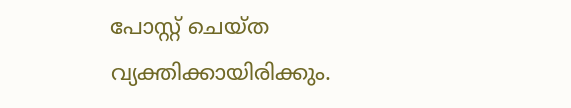പോസ്റ്റ് ചെയ്ത വ്യക്തിക്കായിരിക്കും.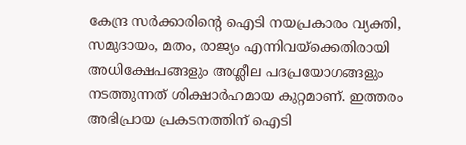കേന്ദ്ര സര്‍ക്കാരിന്റെ ഐടി നയപ്രകാരം വ്യക്തി, സമുദായം, മതം, രാജ്യം എന്നിവയ്‌ക്കെതിരായി അധിക്ഷേപങ്ങളും അശ്ലീല പദപ്രയോഗങ്ങളും നടത്തുന്നത് ശിക്ഷാര്‍ഹമായ കുറ്റമാണ്. ഇത്തരം അഭിപ്രായ പ്രകടനത്തിന് ഐടി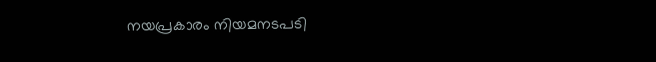നയപ്രകാരം നിയമനടപടി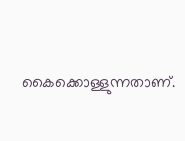കൈക്കൊള്ളുന്നതാണ്.